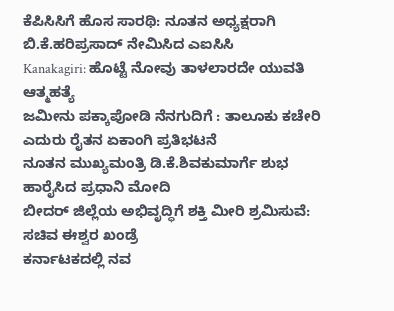ಕೆಪಿಸಿಸಿಗೆ ಹೊಸ ಸಾರಥಿ: ನೂತನ ಅಧ್ಯಕ್ಷರಾಗಿ ಬಿ.ಕೆ.ಹರಿಪ್ರಸಾದ್ ನೇಮಿಸಿದ ಎಐಸಿಸಿ
Kanakagiri: ಹೊಟ್ಟೆ ನೋವು ತಾಳಲಾರದೇ ಯುವತಿ ಆತ್ಮಹತ್ಯೆ
ಜಮೀನು ಪಕ್ಕಾಪೋಡಿ ನೆನಗುದಿಗೆ : ತಾಲೂಕು ಕಚೇರಿ ಎದುರು ರೈತನ ಏಕಾಂಗಿ ಪ್ರತಿಭಟನೆ
ನೂತನ ಮುಖ್ಯಮಂತ್ರಿ ಡಿ.ಕೆ.ಶಿವಕುಮಾರ್ಗೆ ಶುಭ ಹಾರೈಸಿದ ಪ್ರಧಾನಿ ಮೋದಿ
ಬೀದರ್ ಜಿಲ್ಲೆಯ ಅಭಿವೃದ್ಧಿಗೆ ಶಕ್ತಿ ಮೀರಿ ಶ್ರಮಿಸುವೆ: ಸಚಿವ ಈಶ್ವರ ಖಂಡ್ರೆ
ಕರ್ನಾಟಕದಲ್ಲಿ ನವ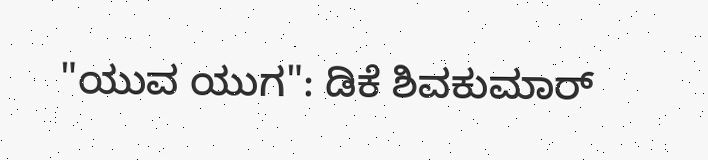"ಯುವ ಯುಗ": ಡಿಕೆ ಶಿವಕುಮಾರ್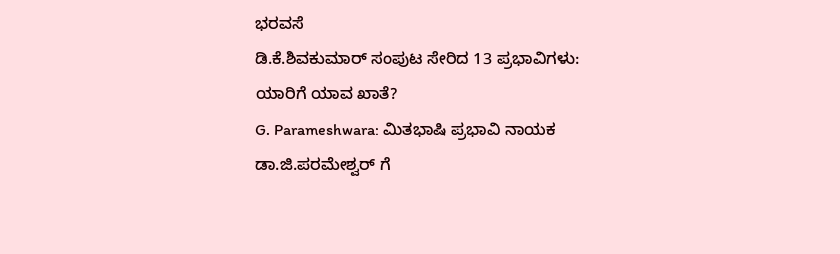ಭರವಸೆ
ಡಿ.ಕೆ.ಶಿವಕುಮಾರ್ ಸಂಪುಟ ಸೇರಿದ 13 ಪ್ರಭಾವಿಗಳು: ಯಾರಿಗೆ ಯಾವ ಖಾತೆ?
G. Parameshwara: ಮಿತಭಾಷಿ ಪ್ರಭಾವಿ ನಾಯಕ ಡಾ.ಜಿ.ಪರಮೇಶ್ವರ್ ಗೆ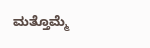ಮತ್ತೊಮ್ಮೆ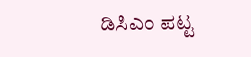ಡಿಸಿಎಂ ಪಟ್ಟ